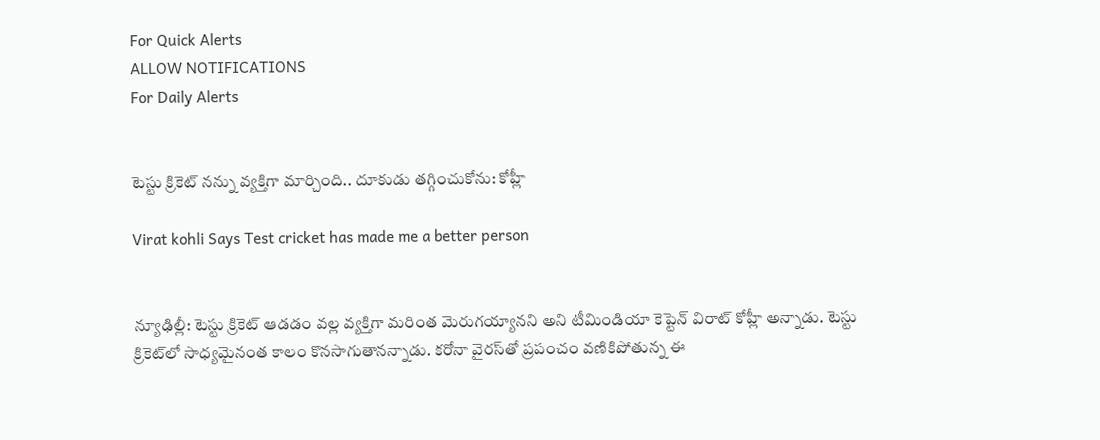For Quick Alerts
ALLOW NOTIFICATIONS
For Daily Alerts


టెస్టు క్రికెట్‌ నన్ను వ్యక్తిగా మార్చింది.. దూకుడు తగ్గించుకోను: కోహ్లీ

Virat kohli Says Test cricket has made me a better person


న్యూఢిల్లీ: టెస్టు క్రికెట్‌ ఆడడం వల్ల వ్యక్తిగా మరింత మెరుగయ్యానని అని టీమిండియా కెప్టెన్‌ విరాట్‌ కోహ్లీ అన్నాడు. టెస్టు క్రికెట్‌లో సాధ్యమైనంత కాలం కొనసాగుతానన్నాడు. కరోనా వైరస్‌తో ప్రపంచం వణికిపోతున్న ఈ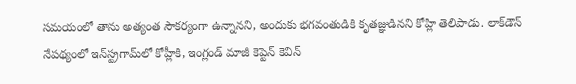సమయంలో తాను అత్యంత సౌకర్యంగా ఉన్నానని, అందుకు భగవంతుడికి కృతజ్ఞుడినని కోహ్లి తెలిపాడు. లాక్‌డౌన్‌ నేపథ్యంలో ఇన్‌స్ట్రగామ్‌లో కోహ్లీకి, ఇంగ్లండ్‌ మాజీ కెప్టెన్‌ కెవిన్‌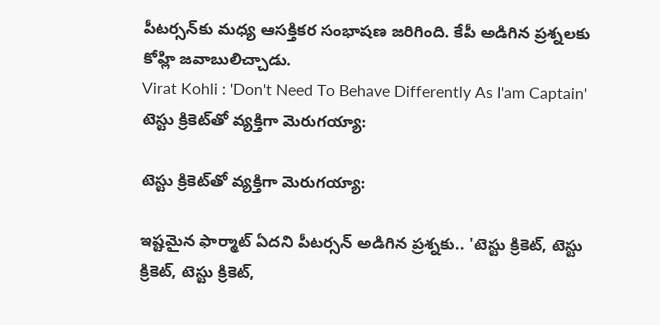పీటర్సన్‌కు మధ్య ఆసక్తికర సంభాషణ జరిగింది. కేపీ అడిగిన ప్రశ్నలకు కోహ్లి జవాబులిచ్చాడు.
Virat Kohli : 'Don't Need To Behave Differently As I'am Captain'
టెస్టు క్రికెట్‌తో వ్యక్తిగా మెరుగయ్యా:

టెస్టు క్రికెట్‌తో వ్యక్తిగా మెరుగయ్యా:

ఇష్టమైన ఫార్మాట్‌ ఏదని పీటర్సన్‌ అడిగిన ప్రశ్నకు.. 'టెస్టు క్రికెట్‌, టెస్టు క్రికెట్‌, టెస్టు క్రికెట్‌,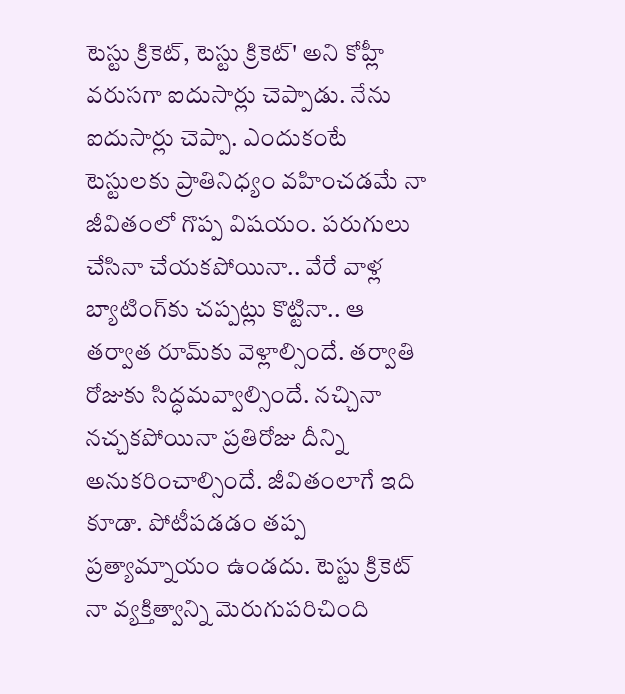టెస్టు క్రికెట్‌, టెస్టు క్రికెట్‌' అని కోహ్లీ వరుసగా ఐదుసార్లు చెప్పాడు. నేను ఐదుసార్లు చెప్పా. ఎందుకంటే టెస్టులకు ప్రాతినిధ్యం వహించడమే నా జీవితంలో గొప్ప విషయం. పరుగులు చేసినా చేయకపోయినా.. వేరే వాళ్ల బ్యాటింగ్‌కు చప్పట్లు కొట్టినా.. ఆ తర్వాత రూమ్‌కు వెళ్లాల్సిందే. తర్వాతి రోజుకు సిద్ధమవ్వాల్సిందే. నచ్చినా నచ్చకపోయినా ప్రతిరోజు దీన్ని అనుకరించాల్సిందే. జీవితంలాగే ఇది కూడా. పోటీపడడం తప్ప ప్రత్యామ్నాయం ఉండదు. టెస్టు క్రికెట్‌ నా వ్యక్తిత్వాన్ని మెరుగుపరిచింది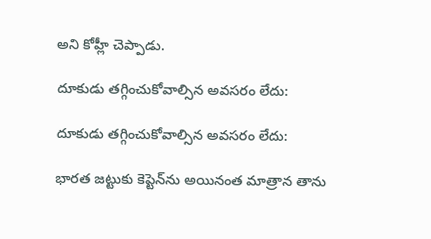అని కోహ్లీ చెప్పాడు.

దూకుడు తగ్గించుకోవాల్సిన అవసరం లేదు:

దూకుడు తగ్గించుకోవాల్సిన అవసరం లేదు:

భారత జట్టుకు కెప్టెన్‌ను అయినంత మాత్రాన తాను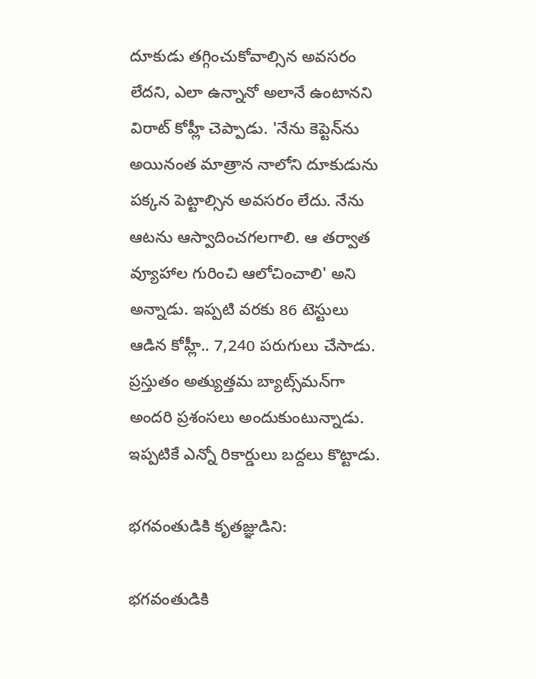దూకుడు తగ్గించుకోవాల్సిన అవసరం లేదని, ఎలా ఉన్నానో అలానే ఉంటానని విరాట్ కోహ్లీ చెప్పాడు. 'నేను కెప్టెన్‌ను అయినంత మాత్రాన నాలోని దూకుడును పక్కన పెట్టాల్సిన అవసరం లేదు. నేను ఆటను ఆస్వాదించగలగాలి. ఆ తర్వాత వ్యూహాల గురించి ఆలోచించాలి' అని అన్నాడు. ఇప్పటి వరకు 86 టెస్టులు ఆడిన కోహ్లీ.. 7,240 పరుగులు చేసాడు. ప్రస్తుతం అత్యుత్తమ బ్యాట్స్‌మన్‌గా అందరి ప్రశంసలు అందుకుంటున్నాడు. ఇప్పటికే ఎన్నో రికార్డులు బద్దలు కొట్టాడు.

భగవంతుడికి కృతజ్ఞుడిని:

భగవంతుడికి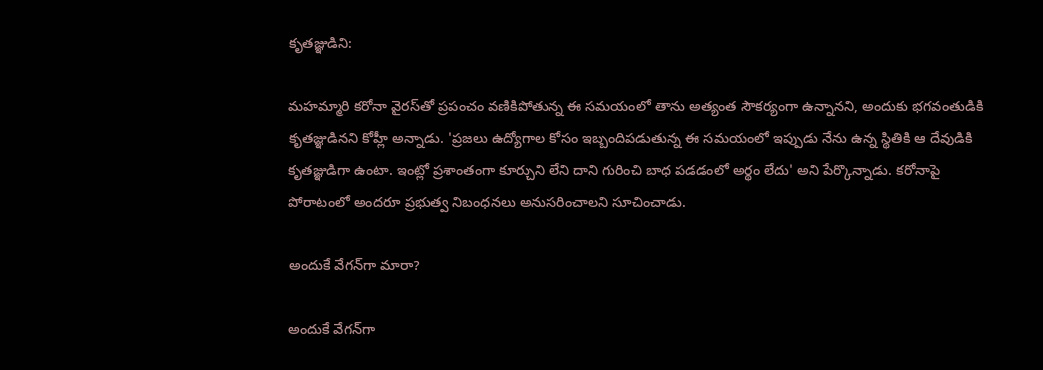కృతజ్ఞుడిని:

మహమ్మారి కరోనా వైరస్‌తో ప్రపంచం వణికిపోతున్న ఈ సమయంలో తాను అత్యంత సౌకర్యంగా ఉన్నానని, అందుకు భగవంతుడికి కృతజ్ఞుడినని కోహ్లీ అన్నాడు. 'ప్రజలు ఉద్యోగాల కోసం ఇబ్బందిపడుతున్న ఈ సమయంలో ఇప్పుడు నేను ఉన్న స్థితికి ఆ దేవుడికి కృతజ్ఞుడిగా ఉంటా. ఇంట్లో ప్రశాంతంగా కూర్చుని లేని దాని గురించి బాధ పడడంలో అర్థం లేదు' అని పేర్కొన్నాడు. కరోనాపై పోరాటంలో అందరూ ప్రభుత్వ నిబంధనలు అనుసరించాలని సూచించాడు.

అందుకే వేగన్‌గా మారా?

అందుకే వేగన్‌గా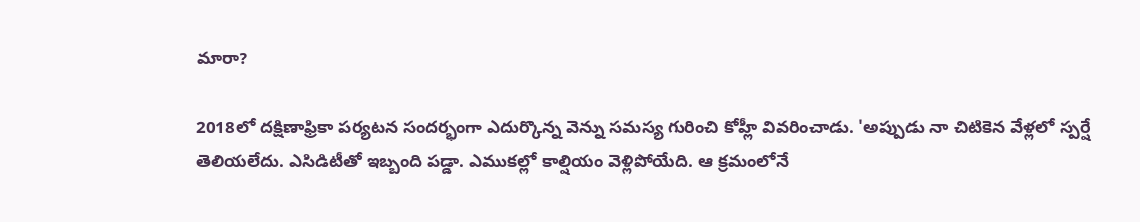మారా?

2018లో దక్షిణాఫ్రికా పర్యటన సందర్భంగా ఎదుర్కొన్న వెన్ను సమస్య గురించి కోహ్లీ వివరించాడు. 'అప్పుడు నా చిటికెన వేళ్లలో స్పర్షే తెలియలేదు. ఎసిడిటీతో ఇబ్బంది పడ్డా. ఎముకల్లో కాల్షియం వెళ్లిపోయేది. ఆ క్రమంలోనే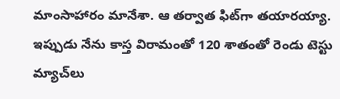మాంసాహారం మానేశా. ఆ తర్వాత ఫిట్‌గా తయారయ్యా. ఇప్పుడు నేను కాస్త విరామంతో 120 శాతంతో రెండు టెస్టు మ్యాచ్‌లు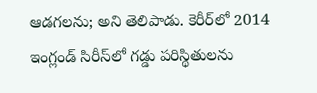ఆడగలను; అని తెలిపాడు. కెరీర్‌లో 2014 ఇంగ్లండ్‌ సిరీస్‌లో గడ్డు పరిస్థితులను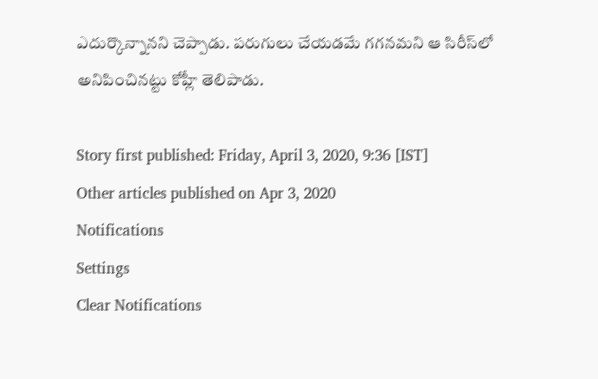ఎదుర్కొన్నానని చెప్పాడు. పరుగులు చేయడమే గగనమని ఆ సిరీస్‌లో అనిపించినట్టు కోహ్లీ తెలిపాడు.

Story first published: Friday, April 3, 2020, 9:36 [IST]
Other articles published on Apr 3, 2020
Notifications
Settings
Clear Notifications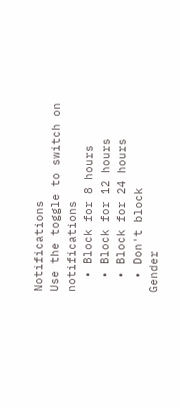Notifications
Use the toggle to switch on notifications
  • Block for 8 hours
  • Block for 12 hours
  • Block for 24 hours
  • Don't block
Gender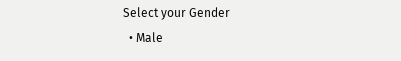Select your Gender
  • Male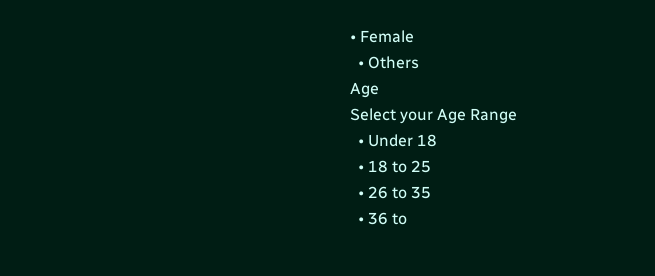• Female
  • Others
Age
Select your Age Range
  • Under 18
  • 18 to 25
  • 26 to 35
  • 36 to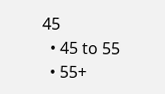45
  • 45 to 55
  • 55+